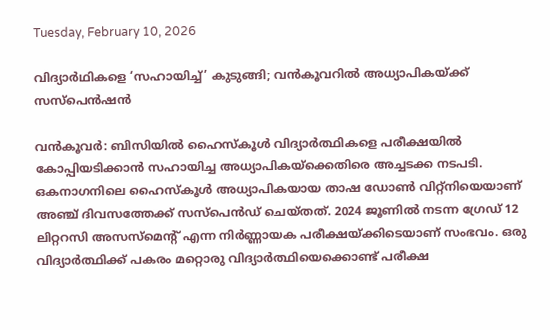Tuesday, February 10, 2026

വിദ്യാർഥികളെ ‘സഹായിച്ച്’ കുടുങ്ങി; വൻകൂവറിൽ അധ്യാപികയ്ക്ക് സസ്പെൻഷൻ

വൻകൂവർ: ബിസിയിൽ ഹൈസ്‌കൂൾ വിദ്യാർത്ഥികളെ പരീക്ഷയിൽ കോപ്പിയടിക്കാൻ സഹായിച്ച അധ്യാപികയ്‌ക്കെതിരെ അച്ചടക്ക നടപടി. ഒകനാഗനിലെ ഹൈസ്‌കൂൾ അധ്യാപികയായ താഷ ഡോൺ വിറ്റ്‌നിയെയാണ് അഞ്ച് ദിവസത്തേക്ക് സസ്പെൻഡ് ചെയ്തത്. 2024 ജൂണിൽ നടന്ന ഗ്രേഡ് 12 ലിറ്ററസി അസസ്‌മെന്റ് എന്ന നിർണ്ണായക പരീക്ഷയ്ക്കിടെയാണ് സംഭവം. ഒരു വിദ്യാർത്ഥിക്ക് പകരം മറ്റൊരു വിദ്യാർത്ഥിയെക്കൊണ്ട് പരീക്ഷ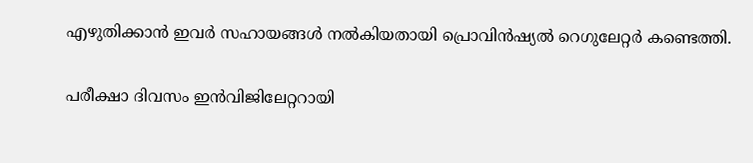എഴുതിക്കാൻ ഇവർ സഹായങ്ങൾ നൽകിയതായി പ്രൊവിൻഷ്യൽ റെഗുലേറ്റർ കണ്ടെത്തി.

പരീക്ഷാ ദിവസം ഇൻവിജിലേറ്ററായി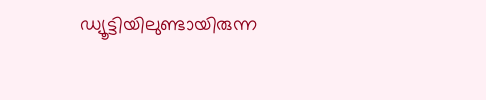ഡ്യൂട്ടിയിലുണ്ടായിരുന്ന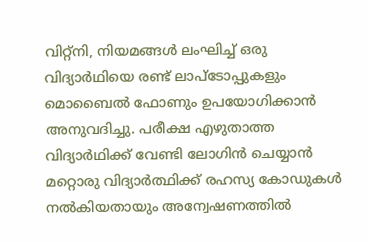വിറ്റ്‌നി, നിയമങ്ങൾ ലംഘിച്ച് ഒരു വിദ്യാർഥിയെ രണ്ട് ലാപ്‌ടോപ്പുകളും മൊബൈൽ ഫോണും ഉപയോഗിക്കാൻ അനുവദിച്ചു. പരീക്ഷ എഴുതാത്ത വിദ്യാർഥിക്ക് വേണ്ടി ലോഗിൻ ചെയ്യാൻ മറ്റൊരു വിദ്യാർത്ഥിക്ക് രഹസ്യ കോഡുകൾ നൽകിയതായും അന്വേഷണത്തിൽ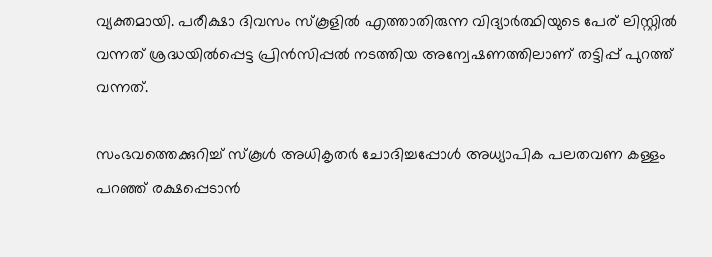വ്യക്തമായി. പരീക്ഷാ ദിവസം സ്‌കൂളിൽ എത്താതിരുന്ന വിദ്യാർത്ഥിയുടെ പേര് ലിസ്റ്റിൽ വന്നത് ശ്രദ്ധയിൽപ്പെട്ട പ്രിൻസിപ്പൽ നടത്തിയ അന്വേഷണത്തിലാണ് തട്ടിപ്പ് പുറത്ത് വന്നത്.

സംഭവത്തെക്കുറിച്ച് സ്കൂൾ അധികൃതർ ചോദിച്ചപ്പോൾ അധ്യാപിക പലതവണ കള്ളം പറഞ്ഞ് രക്ഷപ്പെടാൻ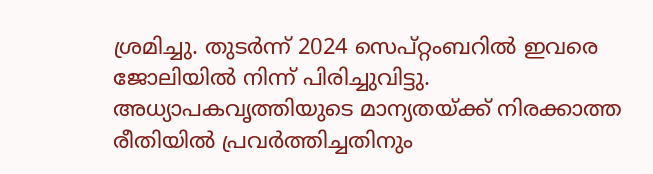ശ്രമിച്ചു. തുടർന്ന് 2024 സെപ്റ്റംബറിൽ ഇവരെ ജോലിയിൽ നിന്ന് പിരിച്ചുവിട്ടു. അധ്യാപകവൃത്തിയുടെ മാന്യതയ്ക്ക് നിരക്കാത്ത രീതിയിൽ പ്രവർത്തിച്ചതിനും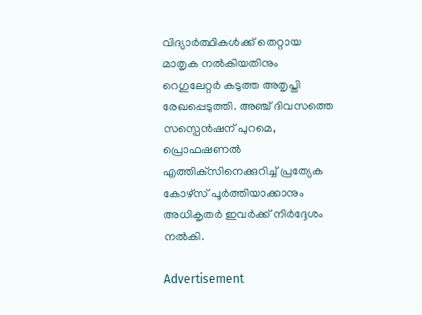വിദ്യാർത്ഥികൾക്ക് തെറ്റായ മാതൃക നൽകിയതിനും റെഗുലേറ്റർ കടുത്ത അതൃപ്തി രേഖപ്പെടുത്തി. അഞ്ച് ദിവസത്തെ സസ്പെൻഷന് പുറമെ, പ്രൊഫഷണൽ എത്തിക്‌സിനെക്കുറിച്ച് പ്രത്യേക കോഴ്‌സ് പൂർത്തിയാക്കാനും അധികൃതർ ഇവർക്ക് നിർദ്ദേശം നൽകി.

Advertisement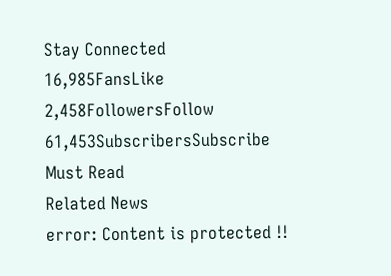Stay Connected
16,985FansLike
2,458FollowersFollow
61,453SubscribersSubscribe
Must Read
Related News
error: Content is protected !!